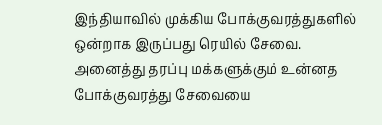இந்தியாவில் முக்கிய போக்குவரத்துகளில் ஒன்றாக இருப்பது ரெயில் சேவை. அனைத்து தரப்பு மக்களுக்கும் உன்னத போக்குவரத்து சேவையை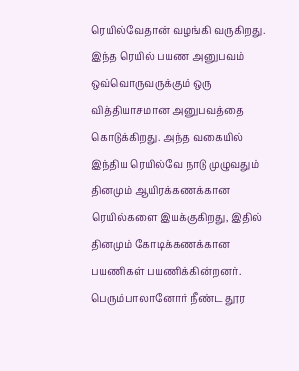ரெயில்வேதான் வழங்கி வருகிறது. இந்த ரெயில் பயண அனுபவம் ஒவ்வொருவருக்கும் ஒரு வித்தியாசமான அனுபவத்தை கொடுக்கிறது. அந்த வகையில் இந்திய ரெயில்வே நாடு முழுவதும் தினமும் ஆயிரக்கணக்கான ரெயில்களை இயக்குகிறது, இதில் தினமும் கோடிக்கணக்கான பயணிகள் பயணிக்கின்றனர். பெரும்பாலானோர் நீண்ட தூர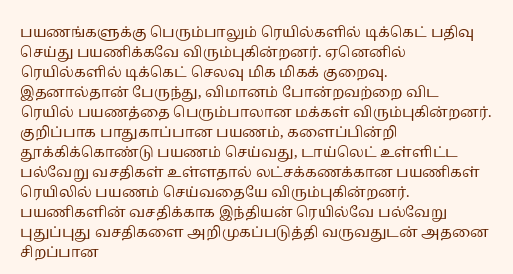பயணங்களுக்கு பெரும்பாலும் ரெயில்களில் டிக்கெட் பதிவு செய்து பயணிக்கவே விரும்புகின்றனர். ஏனெனில் ரெயில்களில் டிக்கெட் செலவு மிக மிகக் குறைவு. இதனால்தான் பேருந்து, விமானம் போன்றவற்றை விட ரெயில் பயணத்தை பெரும்பாலான மக்கள் விரும்புகின்றனர்.
குறிப்பாக பாதுகாப்பான பயணம், களைப்பின்றி தூக்கிக்கொண்டு பயணம் செய்வது, டாய்லெட் உள்ளிட்ட பல்வேறு வசதிகள் உள்ளதால் லட்சக்கணக்கான பயணிகள் ரெயிலில் பயணம் செய்வதையே விரும்புகின்றனர்.
பயணிகளின் வசதிக்காக இந்தியன் ரெயில்வே பல்வேறு புதுப்புது வசதிகளை அறிமுகப்படுத்தி வருவதுடன் அதனை சிறப்பான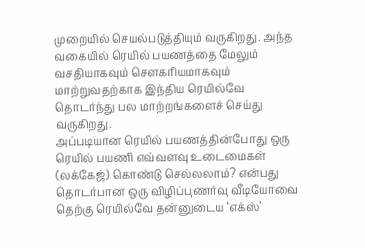முறையில் செயல்படுத்தியும் வருகிறது. அந்த வகையில் ரெயில் பயணத்தை மேலும் வசதியாகவும் சௌகரியமாகவும் மாற்றுவதற்காக இந்திய ரெயில்வே தொடர்ந்து பல மாற்றங்களைச் செய்து வருகிறது.
அப்படியான ரெயில் பயணத்தின்போது ஒரு ரெயில் பயணி எவ்வளவு உடைமைகள் (லக்கேஜ்) கொண்டு செல்லலாம்? என்பது தொடர்பான ஒரு விழிப்புணர்வு வீடியோவை தெற்கு ரெயில்வே தன்னுடைய ‘எக்ஸ்’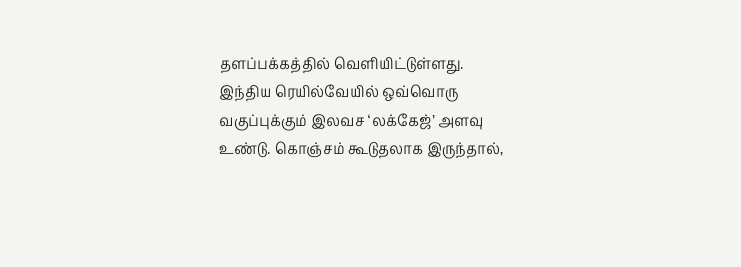தளப்பக்கத்தில் வெளியிட்டுள்ளது.
இந்திய ரெயில்வேயில் ஒவ்வொரு வகுப்புக்கும் இலவச ‘லக்கேஜ்’ அளவு உண்டு. கொஞ்சம் கூடுதலாக இருந்தால்,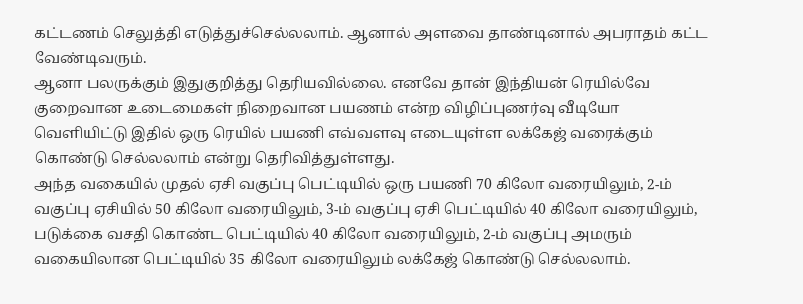கட்டணம் செலுத்தி எடுத்துச்செல்லலாம். ஆனால் அளவை தாண்டினால் அபராதம் கட்ட வேண்டிவரும்.
ஆனா பலருக்கும் இதுகுறித்து தெரியவில்லை. எனவே தான் இந்தியன் ரெயில்வே குறைவான உடைமைகள் நிறைவான பயணம் என்ற விழிப்புணர்வு வீடியோ வெளியிட்டு இதில் ஒரு ரெயில் பயணி எவ்வளவு எடையுள்ள லக்கேஜ் வரைக்கும் கொண்டு செல்லலாம் என்று தெரிவித்துள்ளது.
அந்த வகையில் முதல் ஏசி வகுப்பு பெட்டியில் ஒரு பயணி 70 கிலோ வரையிலும், 2-ம் வகுப்பு ஏசியில் 50 கிலோ வரையிலும், 3-ம் வகுப்பு ஏசி பெட்டியில் 40 கிலோ வரையிலும், படுக்கை வசதி கொண்ட பெட்டியில் 40 கிலோ வரையிலும், 2-ம் வகுப்பு அமரும் வகையிலான பெட்டியில் 35 கிலோ வரையிலும் லக்கேஜ் கொண்டு செல்லலாம்.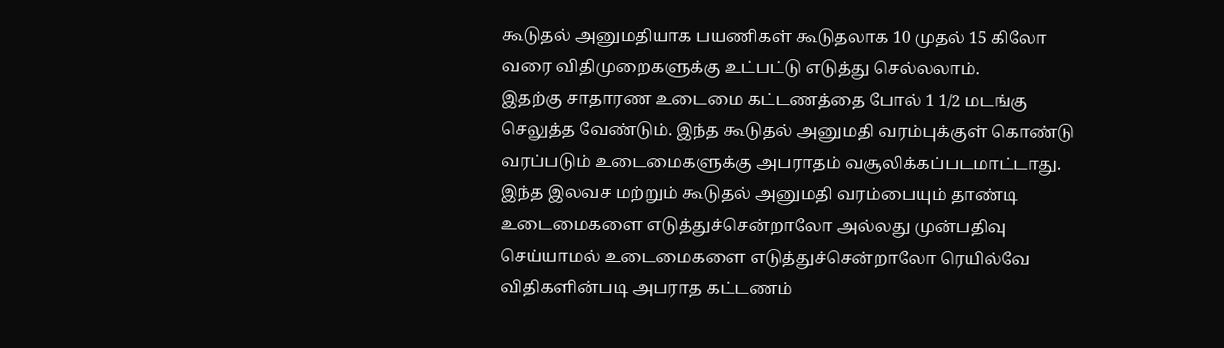கூடுதல் அனுமதியாக பயணிகள் கூடுதலாக 10 முதல் 15 கிலோ வரை விதிமுறைகளுக்கு உட்பட்டு எடுத்து செல்லலாம்.
இதற்கு சாதாரண உடைமை கட்டணத்தை போல் 1 1/2 மடங்கு செலுத்த வேண்டும். இந்த கூடுதல் அனுமதி வரம்புக்குள் கொண்டு வரப்படும் உடைமைகளுக்கு அபராதம் வசூலிக்கப்படமாட்டாது.
இந்த இலவச மற்றும் கூடுதல் அனுமதி வரம்பையும் தாண்டி உடைமைகளை எடுத்துச்சென்றாலோ அல்லது முன்பதிவு செய்யாமல் உடைமைகளை எடுத்துச்சென்றாலோ ரெயில்வே விதிகளின்படி அபராத கட்டணம்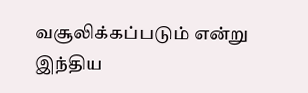வசூலிக்கப்படும் என்று இந்திய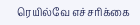ரெயில்வே எச்சரிக்கை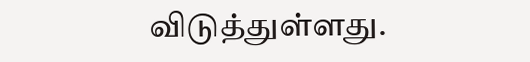விடுத்துள்ளது.